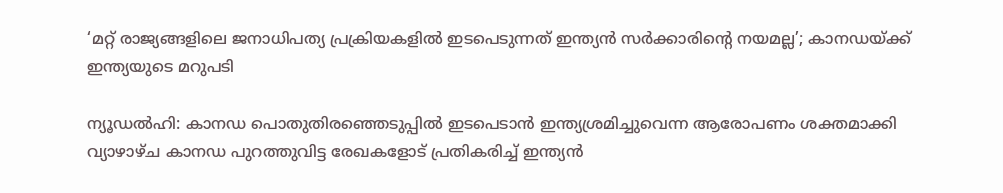‘മറ്റ് രാജ്യങ്ങളിലെ ജനാധിപത്യ പ്രക്രിയകളില്‍ ഇടപെടുന്നത് ഇന്ത്യന്‍ സര്‍ക്കാരിന്റെ നയമല്ല’; കാനഡയ്ക്ക് ഇന്ത്യയുടെ മറുപടി

ന്യൂഡല്‍ഹി: കാനഡ പൊതുതിരഞ്ഞെടുപ്പില്‍ ഇടപെടാന്‍ ഇന്ത്യശ്രമിച്ചുവെന്ന ആരോപണം ശക്തമാക്കി വ്യാഴാഴ്ച കാനഡ പുറത്തുവിട്ട രേഖകളോട് പ്രതികരിച്ച് ഇന്ത്യന്‍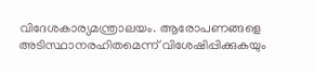വിദേശകാര്യമന്ത്രാലയം. ആരോപണങ്ങളെ അടിസ്ഥാനരഹിതമെന്ന് വിശേഷിപ്പിക്കുകയും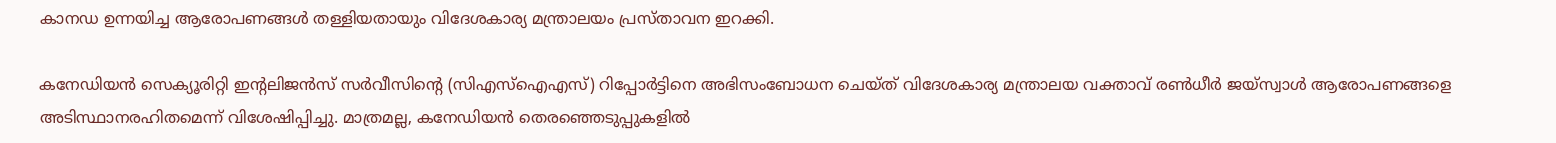കാനഡ ഉന്നയിച്ച ആരോപണങ്ങള്‍ തള്ളിയതായും വിദേശകാര്യ മന്ത്രാലയം പ്രസ്താവന ഇറക്കി.

കനേഡിയന്‍ സെക്യൂരിറ്റി ഇന്റലിജന്‍സ് സര്‍വീസിന്റെ (സിഎസ്‌ഐഎസ്) റിപ്പോര്‍ട്ടിനെ അഭിസംബോധന ചെയ്ത് വിദേശകാര്യ മന്ത്രാലയ വക്താവ് രണ്‍ധീര്‍ ജയ്സ്വാള്‍ ആരോപണങ്ങളെ അടിസ്ഥാനരഹിതമെന്ന് വിശേഷിപ്പിച്ചു. മാത്രമല്ല, കനേഡിയന്‍ തെരഞ്ഞെടുപ്പുകളില്‍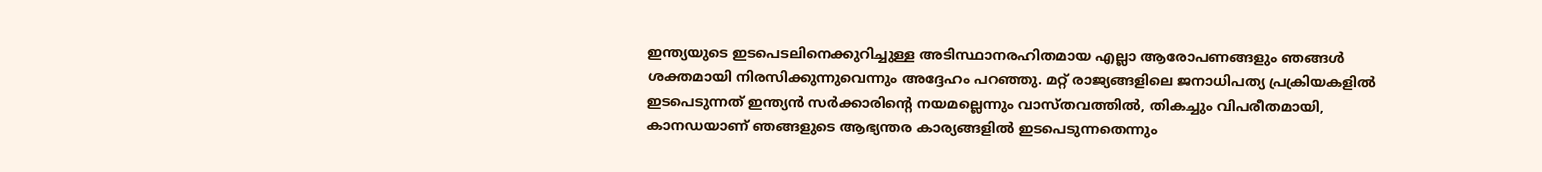ഇന്ത്യയുടെ ഇടപെടലിനെക്കുറിച്ചുള്ള അടിസ്ഥാനരഹിതമായ എല്ലാ ആരോപണങ്ങളും ഞങ്ങള്‍ ശക്തമായി നിരസിക്കുന്നുവെന്നും അദ്ദേഹം പറഞ്ഞു. മറ്റ് രാജ്യങ്ങളിലെ ജനാധിപത്യ പ്രക്രിയകളില്‍ ഇടപെടുന്നത് ഇന്ത്യന്‍ സര്‍ക്കാരിന്റെ നയമല്ലെന്നും വാസ്തവത്തില്‍, തികച്ചും വിപരീതമായി, കാനഡയാണ് ഞങ്ങളുടെ ആഭ്യന്തര കാര്യങ്ങളില്‍ ഇടപെടുന്നതെന്നും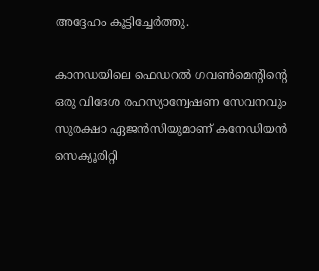അദ്ദേഹം കൂട്ടിച്ചേര്‍ത്തു.

കാനഡയിലെ ഫെഡറല്‍ ഗവണ്‍മെന്റിന്റെ ഒരു വിദേശ രഹസ്യാന്വേഷണ സേവനവും സുരക്ഷാ ഏജന്‍സിയുമാണ് കനേഡിയന്‍ സെക്യൂരിറ്റി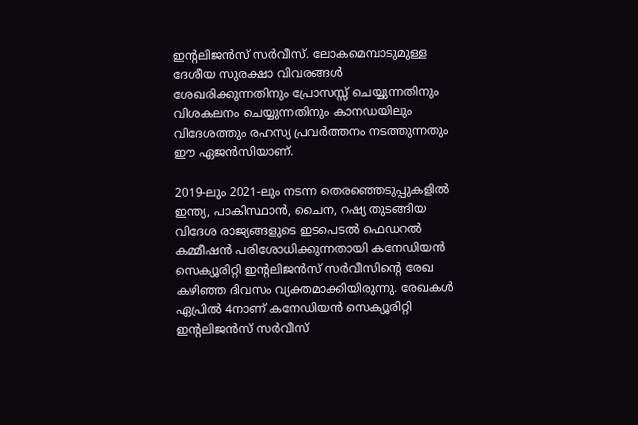ഇന്റലിജന്‍സ് സര്‍വീസ്. ലോകമെമ്പാടുമുള്ള ദേശീയ സുരക്ഷാ വിവരങ്ങള്‍ ശേഖരിക്കുന്നതിനും പ്രോസസ്സ് ചെയ്യുന്നതിനും വിശകലനം ചെയ്യുന്നതിനും കാനഡയിലും വിദേശത്തും രഹസ്യ പ്രവര്‍ത്തനം നടത്തുന്നതും ഈ ഏജന്‍സിയാണ്.

2019-ലും 2021-ലും നടന്ന തെരഞ്ഞെടുപ്പുകളില്‍ ഇന്ത്യ, പാകിസ്ഥാന്‍, ചൈന, റഷ്യ തുടങ്ങിയ വിദേശ രാജ്യങ്ങളുടെ ഇടപെടല്‍ ഫെഡറല്‍ കമ്മീഷന്‍ പരിശോധിക്കുന്നതായി കനേഡിയന്‍ സെക്യൂരിറ്റി ഇന്റലിജന്‍സ് സര്‍വീസിന്റെ രേഖ കഴിഞ്ഞ ദിവസം വ്യക്തമാക്കിയിരുന്നു. രേഖകള്‍ ഏപ്രില്‍ 4നാണ് കനേഡിയന്‍ സെക്യൂരിറ്റി ഇന്റലിജന്‍സ് സര്‍വീസ്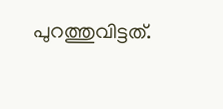പുറത്തുവിട്ടത്.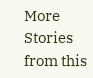More Stories from this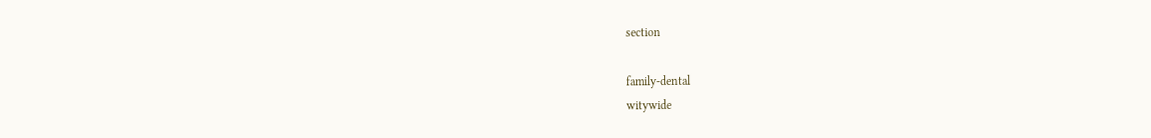section

family-dental
witywide